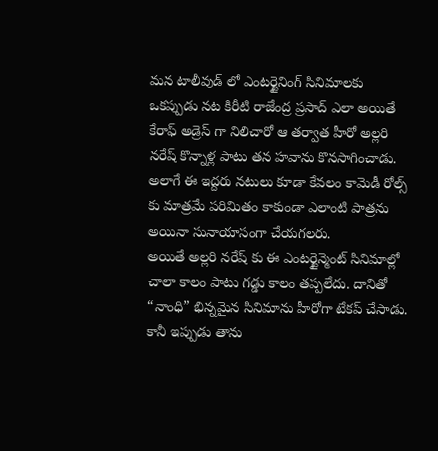మన టాలీవుడ్ లో ఎంటర్టైనింగ్ సినిమాలకు ఒకప్పుడు నట కిరీటి రాజేంద్ర ప్రసాద్ ఎలా అయితే కేరాఫ్ అడ్రెస్ గా నిలిచారో ఆ తర్వాత హీరో అల్లరి నరేష్ కొన్నాళ్ల పాటు తన హవాను కొనసాగించాడు. అలాగే ఈ ఇద్దరు నటులు కూడా కేవలం కామెడీ రోల్స్ కు మాత్రమే పరిమితం కాకుండా ఎలాంటి పాత్రను అయినా సునాయాసంగా చేయగలరు.
అయితే అల్లరి నరేష్ కు ఈ ఎంటర్టైన్మెంట్ సినిమాల్లో చాలా కాలం పాటు గడ్డు కాలం తప్పలేదు. దానితో “నాంధి” భిన్నమైన సినిమాను హీరోగా టేకప్ చేసాడు. కానీ ఇప్పుడు తాను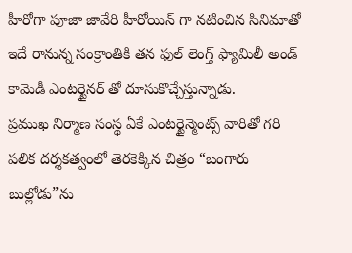హీరోగా పూజా జావేరి హీరోయిన్ గా నటించిన సినిమాతో ఇదే రానున్న సంక్రాంతికి తన ఫుల్ లెంగ్త్ ఫ్యామిలీ అండ్ కామెడీ ఎంటర్టైనర్ తో దూసుకొచ్చేస్తున్నాడు.
ప్రముఖ నిర్మాణ సంస్థ ఏకే ఎంటర్టైన్మెంట్స్ వారితో గరి పలిక దర్శకత్వంలో తెరకెక్కిన చిత్రం “బంగారు బుల్లోడు”ను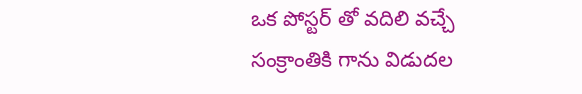ఒక పోస్టర్ తో వదిలి వచ్చే సంక్రాంతికి గాను విడుదల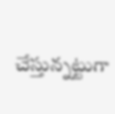చేస్తున్నట్టుగా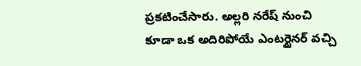ప్రకటించేసారు. అల్లరి నరేష్ నుంచి కూడా ఒక అదిరిపోయే ఎంటర్టైనర్ వచ్చి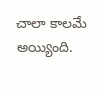చాలా కాలమే అయ్యింది.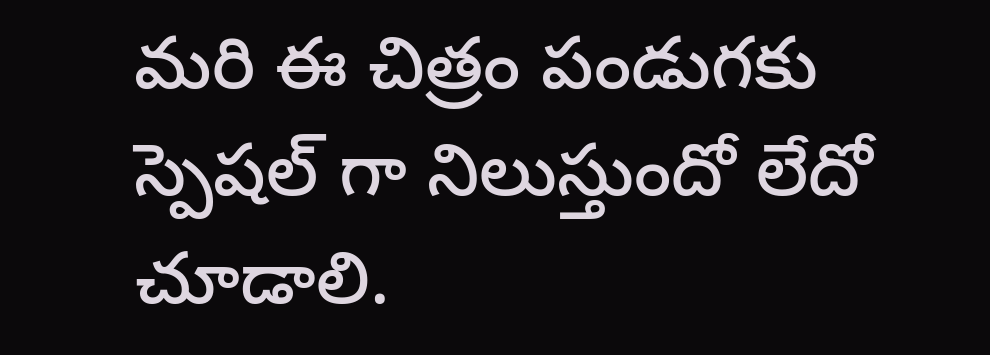మరి ఈ చిత్రం పండుగకు స్పెషల్ గా నిలుస్తుందో లేదో చూడాలి.